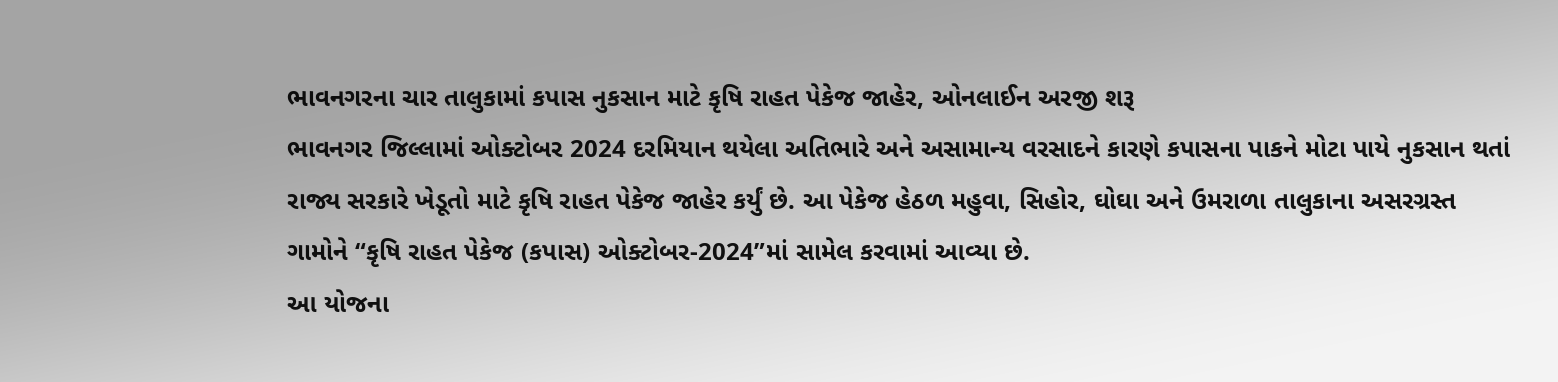ભાવનગરના ચાર તાલુકામાં કપાસ નુકસાન માટે કૃષિ રાહત પેકેજ જાહેર, ઓનલાઈન અરજી શરૂ
ભાવનગર જિલ્લામાં ઓક્ટોબર 2024 દરમિયાન થયેલા અતિભારે અને અસામાન્ય વરસાદને કારણે કપાસના પાકને મોટા પાયે નુકસાન થતાં રાજ્ય સરકારે ખેડૂતો માટે કૃષિ રાહત પેકેજ જાહેર કર્યું છે. આ પેકેજ હેઠળ મહુવા, સિહોર, ઘોઘા અને ઉમરાળા તાલુકાના અસરગ્રસ્ત ગામોને “કૃષિ રાહત પેકેજ (કપાસ) ઓક્ટોબર-2024”માં સામેલ કરવામાં આવ્યા છે.
આ યોજના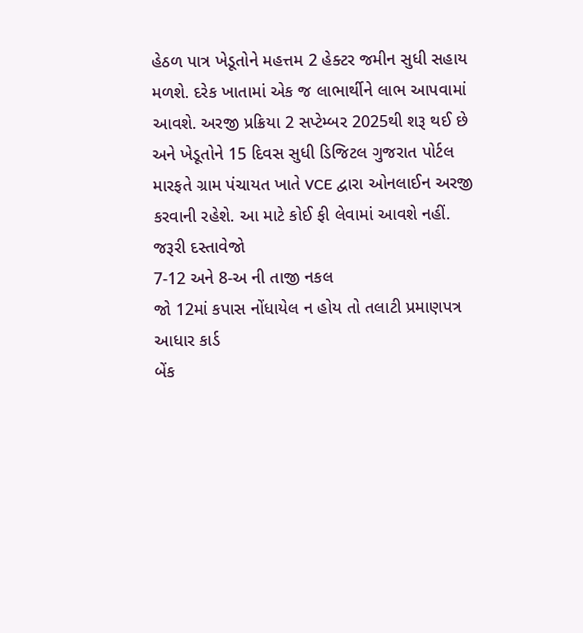હેઠળ પાત્ર ખેડૂતોને મહત્તમ 2 હેક્ટર જમીન સુધી સહાય મળશે. દરેક ખાતામાં એક જ લાભાર્થીને લાભ આપવામાં આવશે. અરજી પ્રક્રિયા 2 સપ્ટેમ્બર 2025થી શરૂ થઈ છે અને ખેડૂતોને 15 દિવસ સુધી ડિજિટલ ગુજરાત પોર્ટલ મારફતે ગ્રામ પંચાયત ખાતે VCE દ્વારા ઓનલાઈન અરજી કરવાની રહેશે. આ માટે કોઈ ફી લેવામાં આવશે નહીં.
જરૂરી દસ્તાવેજો
7-12 અને 8-અ ની તાજી નકલ
જો 12માં કપાસ નોંધાયેલ ન હોય તો તલાટી પ્રમાણપત્ર
આધાર કાર્ડ
બેંક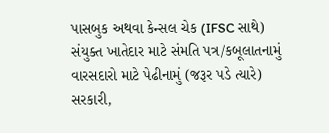પાસબુક અથવા કેન્સલ ચેક (IFSC સાથે)
સંયુક્ત ખાતેદાર માટે સંમતિ પત્ર/કબૂલાતનામું
વારસદારો માટે પેઢીનામું (જરૂર પડે ત્યારે)
સરકારી,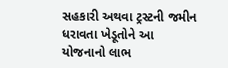સહકારી અથવા ટ્રસ્ટની જમીન ધરાવતા ખેડૂતોને આ યોજનાનો લાભ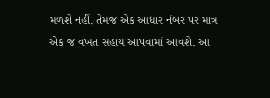મળશે નહીં. તેમજ એક આધાર નંબર પર માત્ર એક જ વખત સહાય આપવામાં આવશે. આ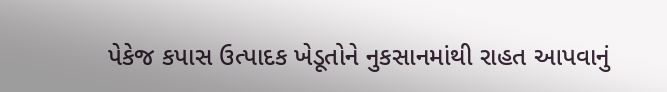પેકેજ કપાસ ઉત્પાદક ખેડૂતોને નુકસાનમાંથી રાહત આપવાનું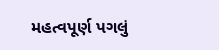મહત્વપૂર્ણ પગલું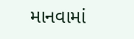માનવામાં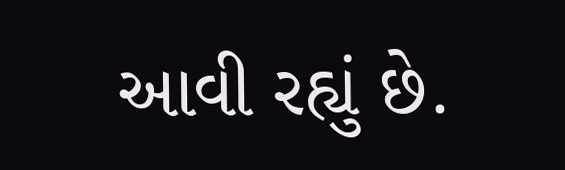આવી રહ્યું છે.